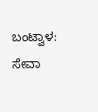ಬಂಟ್ವಾಳ: ಸೇವಾ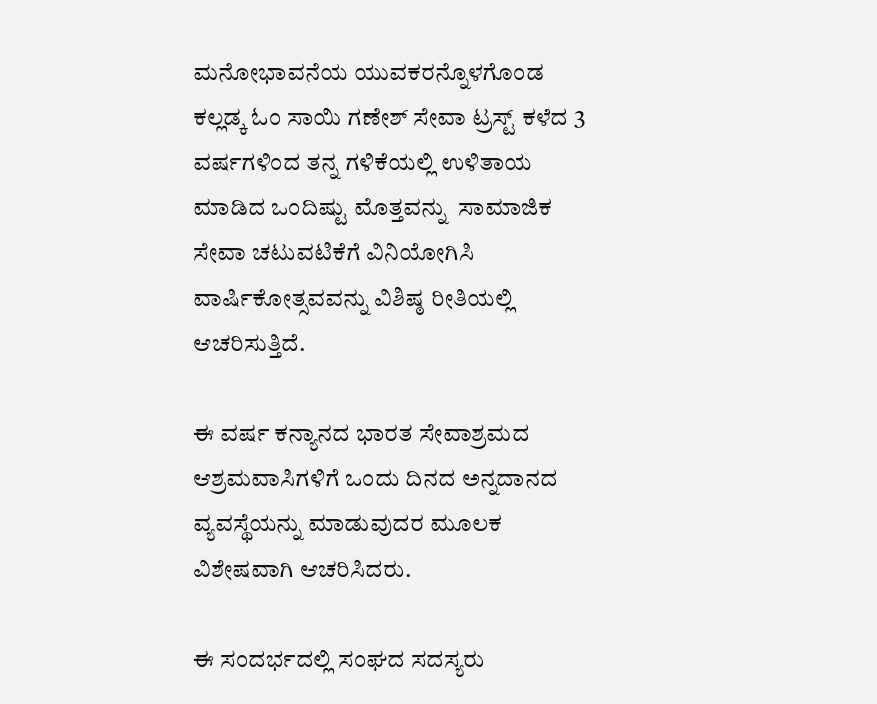ಮನೋಭಾವನೆಯ ಯುವಕರನ್ನೊಳಗೊಂಡ ಕಲ್ಲಡ್ಕ ಓಂ ಸಾಯಿ ಗಣೇಶ್ ಸೇವಾ ಟ್ರಸ್ಟ್ ಕಳೆದ 3 ವರ್ಷಗಳಿಂದ ತನ್ನ ಗಳಿಕೆಯಲ್ಲಿ ಉಳಿತಾಯ ಮಾಡಿದ ಒಂದಿಷ್ಟು ಮೊತ್ತವನ್ನು  ಸಾಮಾಜಿಕ ಸೇವಾ ಚಟುವಟಿಕೆಗೆ ವಿನಿಯೋಗಿಸಿ  ವಾರ್ಷಿಕೋತ್ಸವವನ್ನು ವಿಶಿಷ್ಠ ರೀತಿಯಲ್ಲಿ ಆಚರಿಸುತ್ತಿದೆ.

ಈ ವರ್ಷ ಕನ್ಯಾನದ ಭಾರತ ಸೇವಾಶ್ರಮದ ಆಶ್ರಮವಾಸಿಗಳಿಗೆ ಒಂದು ದಿನದ ಅನ್ನದಾನದ ವ್ಯವಸ್ಥೆಯನ್ನು ಮಾಡುವುದರ ಮೂಲಕ ವಿಶೇಷವಾಗಿ ಆಚರಿಸಿದರು.

ಈ ಸಂದರ್ಭದಲ್ಲಿ ಸಂಘದ ಸದಸ್ಯರು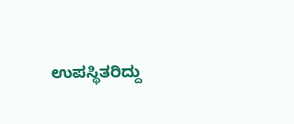ಉಪಸ್ಥಿತರಿದ್ದು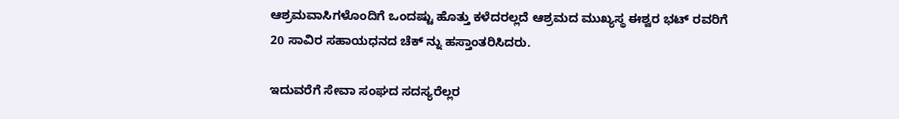ಆಶ್ರಮವಾಸಿಗಳೊಂದಿಗೆ ಒಂದಷ್ಟು ಹೊತ್ತು ಕಳೆದರಲ್ಲದೆ ಆಶ್ರಮದ ಮುಖ್ಯಸ್ಥ ಈಶ್ವರ ಭಟ್ ರವರಿಗೆ 20 ಸಾವಿರ ಸಹಾಯಧನದ ಚೆಕ್ ನ್ನು ಹಸ್ತಾಂತರಿಸಿದರು.

ಇದುವರೆಗೆ ಸೇವಾ ಸಂಘದ ಸದಸ್ಯರೆಲ್ಲರ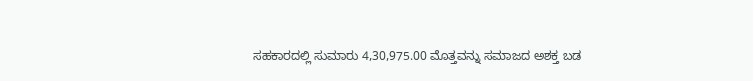ಸಹಕಾರದಲ್ಲಿ ಸುಮಾರು 4,30,975.00 ಮೊತ್ತವನ್ನು ಸಮಾಜದ ಅಶಕ್ತ ಬಡ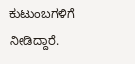ಕುಟುಂಬಗಳಿಗೆ  ನೀಡಿದ್ದಾರೆ.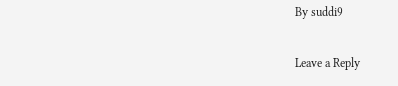By suddi9

Leave a Reply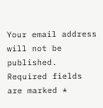Your email address will not be published. Required fields are marked *